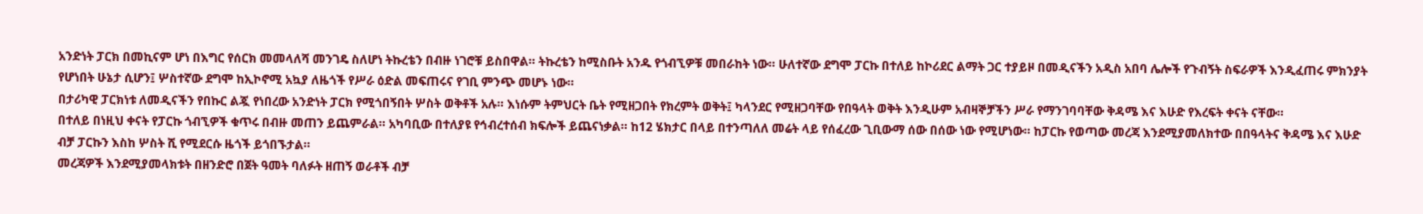አንድነት ፓርክ በመኪናም ሆነ በእግር የሰርክ መመላለሻ መንገዴ ስለሆነ ትኩረቴን በብዙ ነገሮቹ ይስበዋል። ትኩረቴን ከሚስቡት አንዱ የጎብኚዎቹ መበራከት ነው። ሁለተኛው ደግሞ ፓርኩ በተለይ ከኮሪደር ልማት ጋር ተያይዞ በመዲናችን አዲስ አበባ ሌሎች የጉብኝት ስፍራዎች እንዲፈጠሩ ምክንያት የሆነበት ሁኔታ ሲሆን፤ ሦስተኛው ደግሞ ከኢኮኖሚ አኳያ ለዜጎች የሥራ ዕድል መፍጠሩና የገቢ ምንጭ መሆኑ ነው።
በታሪካዊ ፓርክነቱ ለመዲናችን የበኩር ልጇ የነበረው አንድነት ፓርክ የሚጎበኝበት ሦስት ወቅቶች አሉ። እነሱም ትምህርት ቤት የሚዘጋበት የክረምት ወቅት፤ ካላንደር የሚዘጋባቸው የበዓላት ወቅት እንዲሁም አብዛኞቻችን ሥራ የማንገባባቸው ቅዳሜ እና እሁድ የእረፍት ቀናት ናቸው።
በተለይ በነዚህ ቀናት የፓርኩ ጎብኚዎች ቁጥሩ በብዙ መጠን ይጨምራል። አካባቢው በተለያዩ የኅብረተሰብ ክፍሎች ይጨናነቃል። ከ12 ሄክታር በላይ በተንጣለለ መሬት ላይ የሰፈረው ጊቢውማ ሰው በሰው ነው የሚሆነው። ከፓርኩ የወጣው መረጃ እንደሚያመለክተው በበዓላትና ቅዳሜ እና እሁድ ብቻ ፓርኩን እስከ ሦስት ሺ የሚደርሱ ዜጎች ይጎበኙታል።
መረጃዎች እንደሚያመላክቱት በዘንድሮ በጀት ዓመት ባለፉት ዘጠኝ ወራቶች ብቻ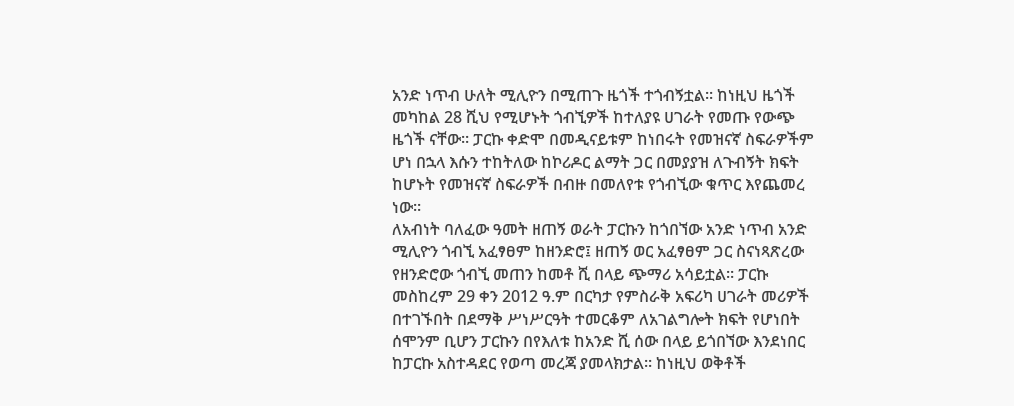አንድ ነጥብ ሁለት ሚሊዮን በሚጠጉ ዜጎች ተጎብኝቷል። ከነዚህ ዜጎች መካከል 28 ሺህ የሚሆኑት ጎብኚዎች ከተለያዩ ሀገራት የመጡ የውጭ ዜጎች ናቸው። ፓርኩ ቀድሞ በመዲናይቱም ከነበሩት የመዝናኛ ስፍራዎችም ሆነ በኋላ እሱን ተከትለው ከኮሪዶር ልማት ጋር በመያያዝ ለጉብኝት ክፍት ከሆኑት የመዝናኛ ስፍራዎች በብዙ በመለየቱ የጎብኚው ቁጥር እየጨመረ ነው።
ለአብነት ባለፈው ዓመት ዘጠኝ ወራት ፓርኩን ከጎበኘው አንድ ነጥብ አንድ ሚሊዮን ጎብኚ አፈፃፀም ከዘንድሮ፤ ዘጠኝ ወር አፈፃፀም ጋር ስናነጻጽረው የዘንድሮው ጎብኚ መጠን ከመቶ ሺ በላይ ጭማሪ አሳይቷል። ፓርኩ መስከረም 29 ቀን 2012 ዓ.ም በርካታ የምስራቅ አፍሪካ ሀገራት መሪዎች በተገኙበት በደማቅ ሥነሥርዓት ተመርቆም ለአገልግሎት ክፍት የሆነበት ሰሞንም ቢሆን ፓርኩን በየእለቱ ከአንድ ሺ ሰው በላይ ይጎበኘው እንደነበር ከፓርኩ አስተዳደር የወጣ መረጃ ያመላክታል። ከነዚህ ወቅቶች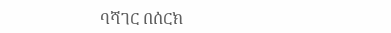ባሻገር በሰርክ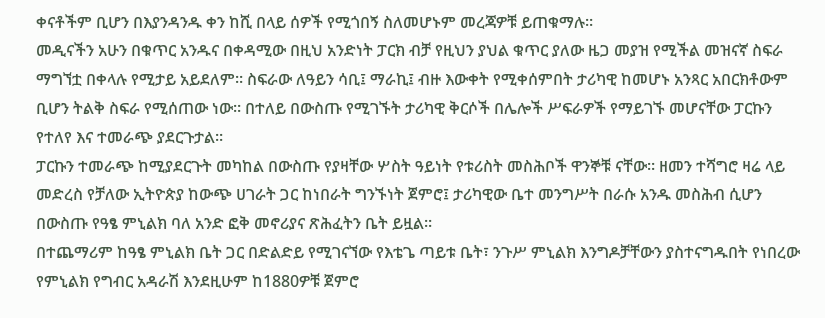ቀናቶችም ቢሆን በእያንዳንዱ ቀን ከሺ በላይ ሰዎች የሚጎበኝ ስለመሆኑም መረጃዎቹ ይጠቁማሉ።
መዲናችን አሁን በቁጥር አንዱና በቀዳሚው በዚህ አንድነት ፓርክ ብቻ የዚህን ያህል ቁጥር ያለው ዜጋ መያዝ የሚችል መዝናኛ ስፍራ ማግኘቷ በቀላሉ የሚታይ አይደለም። ስፍራው ለዓይን ሳቢ፤ ማራኪ፤ ብዙ እውቀት የሚቀሰምበት ታሪካዊ ከመሆኑ አንጻር አበርክቶውም ቢሆን ትልቅ ስፍራ የሚሰጠው ነው። በተለይ በውስጡ የሚገኙት ታሪካዊ ቅርሶች በሌሎች ሥፍራዎች የማይገኙ መሆናቸው ፓርኩን የተለየ እና ተመራጭ ያደርጉታል።
ፓርኩን ተመራጭ ከሚያደርጉት መካከል በውስጡ የያዛቸው ሦስት ዓይነት የቱሪስት መስሕቦች ዋንኞቹ ናቸው። ዘመን ተሻግሮ ዛሬ ላይ መድረስ የቻለው ኢትዮጵያ ከውጭ ሀገራት ጋር ከነበራት ግንኙነት ጀምሮ፤ ታሪካዊው ቤተ መንግሥት በራሱ አንዱ መስሕብ ሲሆን በውስጡ የዓፄ ምኒልክ ባለ አንድ ፎቅ መኖሪያና ጽሕፈትን ቤት ይዟል።
በተጨማሪም ከዓፄ ምኒልክ ቤት ጋር በድልድይ የሚገናኘው የእቴጌ ጣይቱ ቤት፣ ንጉሥ ምኒልክ እንግዶቻቸውን ያስተናግዱበት የነበረው የምኒልክ የግብር አዳራሽ እንደዚሁም ከ1880ዎቹ ጀምሮ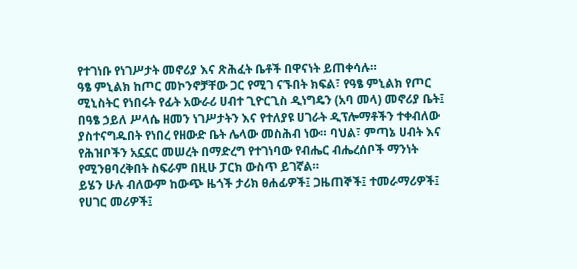የተገነቡ የነገሥታት መኖሪያ እና ጽሕፈት ቤቶች በዋናነት ይጠቀሳሉ።
ዓፄ ምኒልክ ከጦር መኮንኖቻቸው ጋር የሚገ ናኙበት ክፍል፣ የዓፄ ምኒልክ የጦር ሚኒስትር የነበሩት የፊት አውራሪ ሀብተ ጊዮርጊስ ዲነግዴን (አባ መላ) መኖሪያ ቤት፤ በዓፄ ኃይለ ሥላሴ ዘመን ነገሥታትን እና የተለያዩ ሀገራት ዲፕሎማቶችን ተቀብለው ያስተናግዱበት የነበረ የዘውድ ቤት ሌላው መስሕብ ነው። ባህል፣ ምጣኔ ሀብት እና የሕዝቦችን አኗኗር መሠረት በማድረግ የተገነባው የብሔር ብሔረሰቦች ማንነት የሚንፀባረቅበት ስፍራም በዚሁ ፓርክ ውስጥ ይገኛል።
ይሄን ሁሉ ብለውም ከውጭ ዜጎች ታሪክ ፀሐፊዎች፤ ጋዜጠኞች፤ ተመራማሪዎች፤ የሀገር መሪዎች፤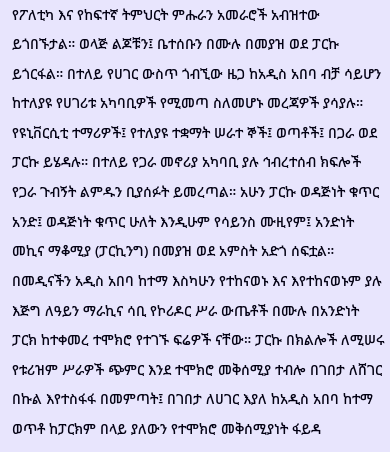የፖለቲካ እና የከፍተኛ ትምህርት ምሑራን አመራሮች አብዝተው ይጎበኙታል። ወላጅ ልጆቹን፤ ቤተሰቡን በሙሉ በመያዝ ወደ ፓርኩ ይጎርፋል። በተለይ የሀገር ውስጥ ጎብኚው ዜጋ ከአዲስ አበባ ብቻ ሳይሆን ከተለያዩ የሀገሪቱ አካባቢዎች የሚመጣ ስለመሆኑ መረጃዎች ያሳያሉ።
የዩኒቨርሲቲ ተማሪዎች፤ የተለያዩ ተቋማት ሠራተ ኞች፤ ወጣቶች፤ በጋራ ወደ ፓርኩ ይሄዳሉ። በተለይ የጋራ መኖሪያ አካባቢ ያሉ ኅብረተሰብ ክፍሎች የጋራ ጉብኝት ልምዱን ቢያሰፉት ይመረጣል። አሁን ፓርኩ ወዳጅነት ቁጥር አንድ፤ ወዳጅነት ቁጥር ሁለት እንዲሁም የሳይንስ ሙዚየም፤ አንድነት መኪና ማቆሚያ (ፓርኪንግ) በመያዝ ወደ አምስት አድጎ ሰፍቷል።
በመዲናችን አዲስ አበባ ከተማ እስካሁን የተከናወኑ እና እየተከናወኑም ያሉ እጅግ ለዓይን ማራኪና ሳቢ የኮሪዶር ሥራ ውጤቶች በሙሉ በአንድነት ፓርክ ከተቀመረ ተሞክሮ የተገኙ ፍሬዎች ናቸው። ፓርኩ በክልሎች ለሚሠሩ የቱሪዝም ሥራዎች ጭምር እንደ ተሞክሮ መቅሰሚያ ተብሎ በገበታ ለሸገር በኩል እየተስፋፋ በመምጣት፤ በገበታ ለሀገር እያለ ከአዲስ አበባ ከተማ ወጥቶ ከፓርክም በላይ ያለውን የተሞክሮ መቅሰሚያነት ፋይዳ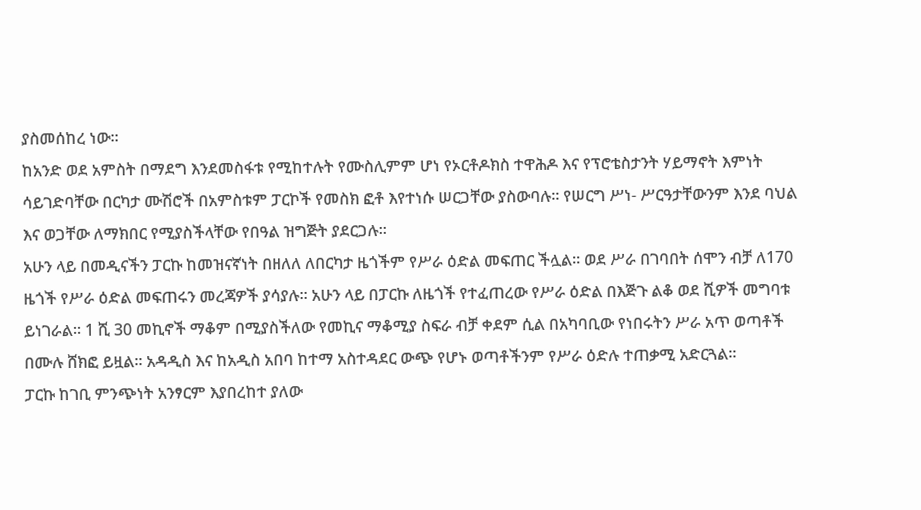ያስመሰከረ ነው።
ከአንድ ወደ አምስት በማደግ እንደመስፋቱ የሚከተሉት የሙስሊምም ሆነ የኦርቶዶክስ ተዋሕዶ እና የፕሮቴስታንት ሃይማኖት እምነት ሳይገድባቸው በርካታ ሙሽሮች በአምስቱም ፓርኮች የመስክ ፎቶ እየተነሱ ሠርጋቸው ያስውባሉ። የሠርግ ሥነ- ሥርዓታቸውንም እንደ ባህል እና ወጋቸው ለማክበር የሚያስችላቸው የበዓል ዝግጅት ያደርጋሉ።
አሁን ላይ በመዲናችን ፓርኩ ከመዝናኛነት በዘለለ ለበርካታ ዜጎችም የሥራ ዕድል መፍጠር ችሏል። ወደ ሥራ በገባበት ሰሞን ብቻ ለ170 ዜጎች የሥራ ዕድል መፍጠሩን መረጃዎች ያሳያሉ። አሁን ላይ በፓርኩ ለዜጎች የተፈጠረው የሥራ ዕድል በእጅጉ ልቆ ወደ ሺዎች መግባቱ ይነገራል። 1 ሺ 30 መኪኖች ማቆም በሚያስችለው የመኪና ማቆሚያ ስፍራ ብቻ ቀደም ሲል በአካባቢው የነበሩትን ሥራ አጥ ወጣቶች በሙሉ ሸክፎ ይዟል። አዳዲስ እና ከአዲስ አበባ ከተማ አስተዳደር ውጭ የሆኑ ወጣቶችንም የሥራ ዕድሉ ተጠቃሚ አድርጓል።
ፓርኩ ከገቢ ምንጭነት አንፃርም እያበረከተ ያለው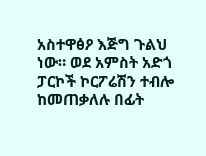አስተዋፅዖ እጅግ ጉልህ ነው። ወደ አምስት አድጎ ፓርኮች ኮርፖሬሽን ተብሎ ከመጠቃለሉ በፊት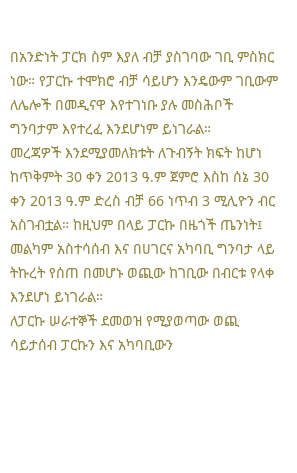በአንድነት ፓርክ ስም እያለ ብቻ ያስገባው ገቢ ምስክር ነው። የፓርኩ ተሞክሮ ብቻ ሳይሆን እንዴውም ገቢውም ለሌሎች በመዲናዋ እየተገነቡ ያሉ መስሕቦች ግንባታም እየተረፈ እንደሆነም ይነገራል።
መረጃዎች እንደሚያመለክቱት ለጉብኝት ክፍት ከሆነ ከጥቅምት 30 ቀን 2013 ዓ.ም ጀምሮ እስከ ሰኔ 30 ቀን 2013 ዓ.ም ድረስ ብቻ 66 ነጥብ 3 ሚሊዮን ብር አስገብቷል። ከዚህም በላይ ፓርኩ በዜጎች ጤንነት፤ መልካም አስተሳሰብ እና በሀገርና አካባቢ ግንባታ ላይ ትኩረት የሰጠ በመሆኑ ወጪው ከገቢው በብርቱ የላቀ እንደሆነ ይነገራል።
ለፓርኩ ሠራተኞች ደመወዝ የሚያወጣው ወጪ ሳይታሰብ ፓርኩን እና አካባቢውን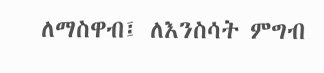ለማስዋብ፤ ለእንስሳት ምግብ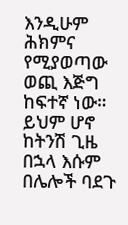እንዲሁም ሕክምና የሚያወጣው ወጪ እጅግ ከፍተኛ ነው። ይህም ሆኖ ከትንሽ ጊዜ በኋላ እሱም በሌሎች ባደጉ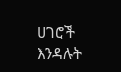ሀገሮች እንዳሉት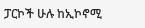ፓርኮች ሁሉ ከኢኮኖሚ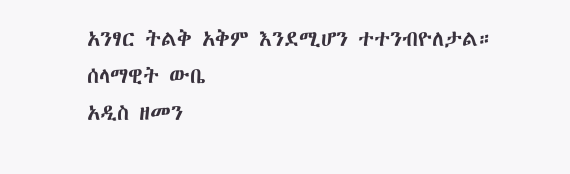አንፃር ትልቅ አቅም እንደሚሆን ተተንብዮለታል።
ሰላማዊት ውቤ
አዲስ ዘመን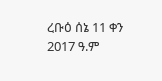ረቡዕ ሰኔ 11 ቀን 2017 ዓ.ም